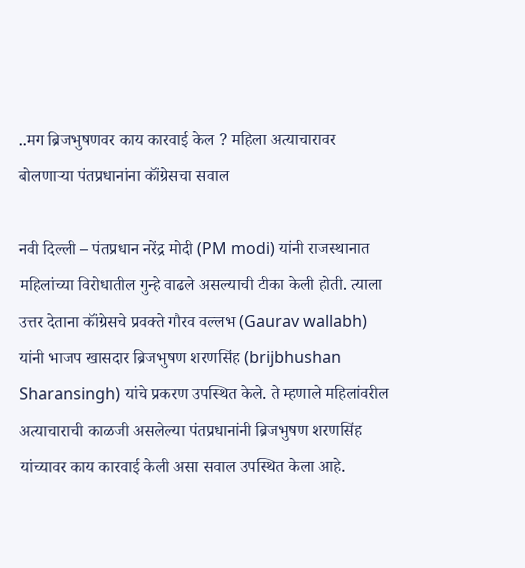..मग ब्रिजभुषणवर काय कारवाई केल ? महिला अत्याचारावर बोलणाऱ्या पंतप्रधानांना कॉंग्रेसचा सवाल

नवी दिल्ली – पंतप्रधान नरेंद्र मोदी (PM modi) यांनी राजस्थानात महिलांच्या विरोधातील गुन्हे वाढले असल्याची टीका केली होती. त्याला उत्तर देताना कॉंग्रेसचे प्रवक्ते गौरव वल्लभ (Gaurav wallabh) यांनी भाजप खासदार ब्रिजभुषण शरणसिंह (brijbhushan Sharansingh) यांचे प्रकरण उपस्थित केले. ते म्हणाले महिलांवरील अत्याचाराची काळजी असलेल्या पंतप्रधानांनी ब्रिजभुषण शरणसिंह यांच्यावर काय कारवाई केली असा सवाल उपस्थित केला आहे.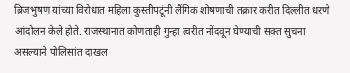ब्रिजभुषण यांच्या विरोधात महिला कुस्तीपटूंनी लैंगिक शोषणाची तक्रार करीत दिल्लीत धरणे आंदोलन केले होते. राजस्थानात कोणताही गुन्हा त्वरीत नोंदवून घेण्याची सक्त सुचना असल्याने पोलिसांत दाखल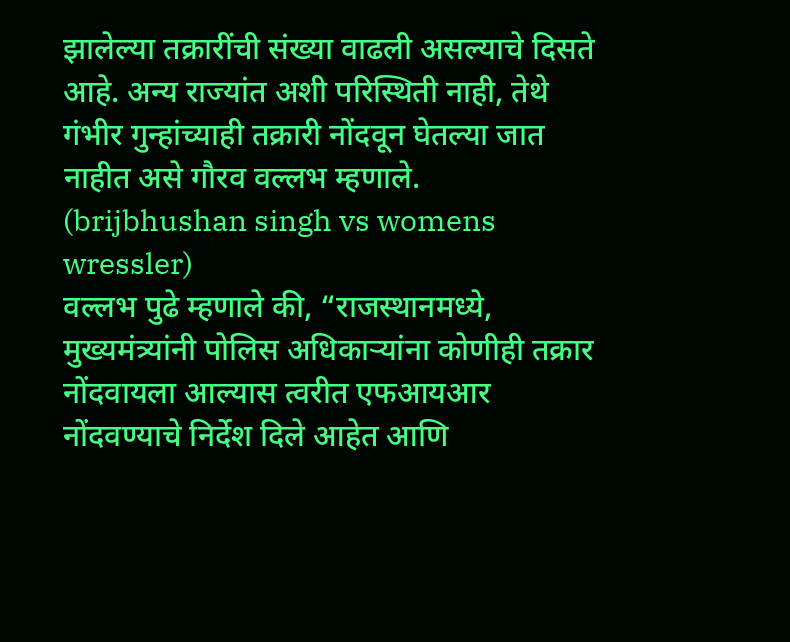झालेल्या तक्रारींची संख्या वाढली असल्याचे दिसते आहे. अन्य राज्यांत अशी परिस्थिती नाही, तेथे गंभीर गुन्हांच्याही तक्रारी नोंदवून घेतल्या जात नाहीत असे गौरव वल्लभ म्हणाले. (brijbhushan singh vs womens wressler)
वल्लभ पुढे म्हणाले की, “राजस्थानमध्ये, मुख्यमंत्र्यांनी पोलिस अधिकाऱ्यांना कोणीही तक्रार नोंदवायला आल्यास त्वरीत एफआयआर नोंदवण्याचे निर्देश दिले आहेत आणि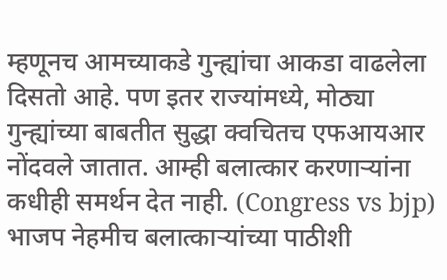म्हणूनच आमच्याकडे गुन्ह्यांचा आकडा वाढलेला दिसतो आहे. पण इतर राज्यांमध्ये, मोठ्या गुन्ह्यांच्या बाबतीत सुद्धा क्वचितच एफआयआर नोंदवले जातात. आम्ही बलात्कार करणाऱ्यांना कधीही समर्थन देत नाही. (Congress vs bjp)
भाजप नेहमीच बलात्काऱ्यांच्या पाठीशी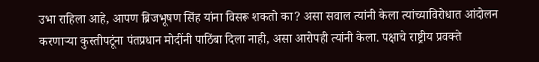उभा राहिला आहे, आपण ब्रिजभूषण सिंह यांना विसरू शकतो का? असा सवाल त्यांनी केला त्यांच्याविरोधात आंदोलन करणाऱ्या कुस्तीपटूंना पंतप्रधान मोदींनी पाठिंबा दिला नाही, असा आरोपही त्यांनी केला. पक्षाचे राष्ट्रीय प्रवक्ते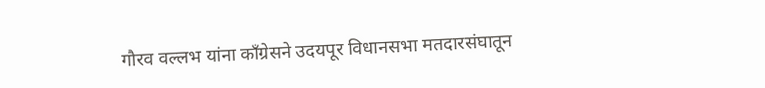गौरव वल्लभ यांना कॉंग्रेसने उदयपूर विधानसभा मतदारसंघातून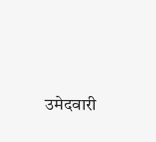उमेदवारी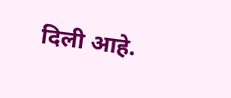दिली आहे.